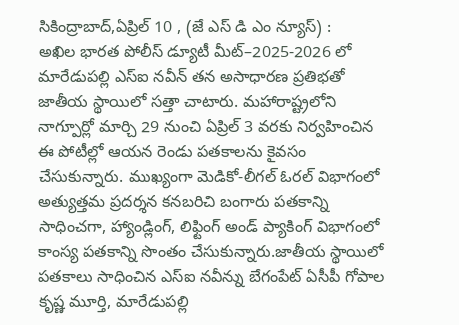సికింద్రాబాద్,ఏప్రిల్ 10 , (జే ఎస్ డి ఎం న్యూస్) :
అఖిల భారత పోలీస్ డ్యూటీ మీట్–2025-2026 లో మారేడుపల్లి ఎస్ఐ నవీన్ తన అసాధారణ ప్రతిభతో జాతీయ స్థాయిలో సత్తా చాటారు. మహారాష్ట్రలోని నాగ్పూర్లో మార్చి 29 నుంచి ఏప్రిల్ 3 వరకు నిర్వహించిన ఈ పోటీల్లో ఆయన రెండు పతకాలను కైవసం చేసుకున్నారు. ముఖ్యంగా మెడికో-లీగల్ ఓరల్ విభాగంలో అత్యుత్తమ ప్రదర్శన కనబరిచి బంగారు పతకాన్ని సాధించగా, హ్యాండ్లింగ్, లిఫ్టింగ్ అండ్ ప్యాకింగ్ విభాగంలో కాంస్య పతకాన్ని సొంతం చేసుకున్నారు.జాతీయ స్థాయిలో పతకాలు సాధించిన ఎస్ఐ నవీన్ను బేగంపేట్ ఏసీపీ గోపాల కృష్ణ మూర్తి, మారేడుపల్లి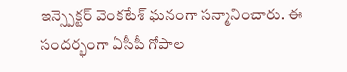ఇన్స్పెక్టర్ వెంకటేశ్ ఘనంగా సన్మానించారు. ఈ సందర్భంగా ఏసీపీ గోపాల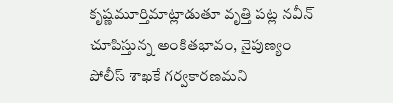కృష్ణమూర్తిమాట్లాడుతూ వృత్తి పట్ల నవీన్ చూపిస్తున్న అంకితభావం, నైపుణ్యం పోలీస్ శాఖకే గర్వకారణమని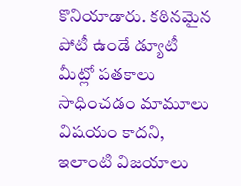కొనియాడారు. కఠినమైన పోటీ ఉండే డ్యూటీ మీట్లో పతకాలు సాధించడం మామూలు విషయం కాదని, ఇలాంటి విజయాలు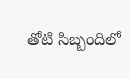తోటి సిబ్బందిలో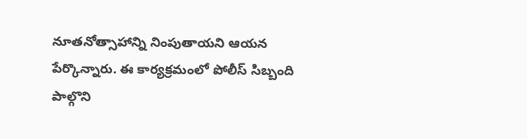నూతనోత్సాహాన్ని నింపుతాయని ఆయన పేర్కొన్నారు. ఈ కార్యక్రమంలో పోలీస్ సిబ్బంది పాల్గొని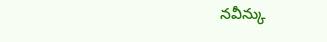నవీన్కు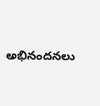అభినందనలు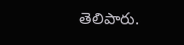తెలిపారు.